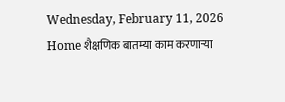Wednesday, February 11, 2026
Home शैक्षणिक बातम्या काम करणाऱ्या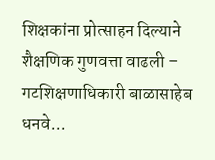शिक्षकांना प्रोत्साहन दिल्याने शैक्षणिक गुणवत्ता वाढली – गटशिक्षणाधिकारी बाळासाहेब धनवे...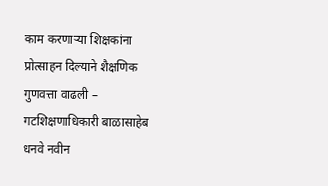काम करणाऱ्या शिक्षकांना प्रोत्साहन दिल्याने शैक्षणिक गुणवत्ता वाढली – गटशिक्षणाधिकारी बाळासाहेब धनवे नवीन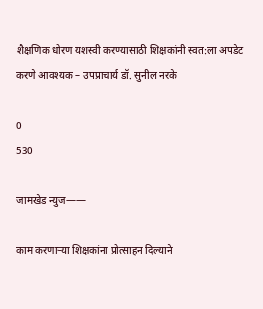शैक्षणिक धोरण यशस्वी करण्यासाठी शिक्षकांनी स्वत:ला अपडेट करणे आवश्यक – उपप्राचार्य डॉ. सुनील नरके

0
530

जामखेड न्युज——

काम करणाऱ्या शिक्षकांना प्रोत्साहन दिल्याने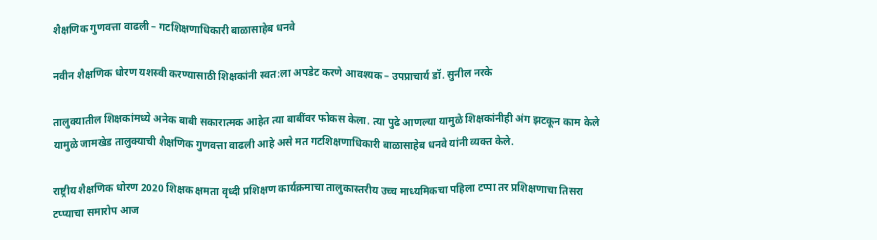शैक्षणिक गुणवत्ता वाढली – गटशिक्षणाधिकारी बाळासाहेब धनवे

नवीन शैक्षणिक धोरण यशस्वी करण्यासाठी शिक्षकांनी स्वत:ला अपडेट करणे आवश्यक – उपप्राचार्य डॉ. सुनील नरके

तालुक्यातील शिक्षकांमध्ये अनेक बाबी सकारात्मक आहेत त्या बाबींवर फोकस केला. त्या पुढे आणल्या यामुळे शिक्षकांनीही अंग झटकून काम केले यामुळे जामखेड तालुक्याची शैक्षणिक गुणवत्ता वाढली आहे असे मत गटशिक्षणाधिकारी बाळासाहेब धनवे यांनी व्यक्त केले.

राष्ट्रीय शैक्षणिक धोरण 2020 शिक्षक क्षमता वृध्दी प्रशिक्षण कार्यक्रमाचा तालुकास्तरीय उच्च माध्यमिकचा पहिला टप्पा तर प्रशिक्षणाचा तिसरा टप्प्याचा समारोप आज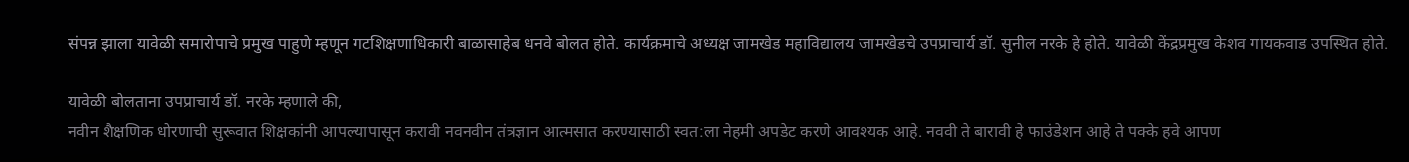संपन्न झाला यावेळी समारोपाचे प्रमुख पाहुणे म्हणून गटशिक्षणाधिकारी बाळासाहेब धनवे बोलत होते. कार्यक्रमाचे अध्यक्ष जामखेड महाविद्यालय जामखेडचे उपप्राचार्य डॉ. सुनील नरके हे होते. यावेळी केंद्रप्रमुख केशव गायकवाड उपस्थित होते.

यावेळी बोलताना उपप्राचार्य डॉ. नरके म्हणाले की,
नवीन शैक्षणिक धोरणाची सुरूवात शिक्षकांनी आपल्यापासून करावी नवनवीन तंत्रज्ञान आत्मसात करण्यासाठी स्वत:ला नेहमी अपडेट करणे आवश्यक आहे. नववी ते बारावी हे फाउंडेशन आहे ते पक्के हवे आपण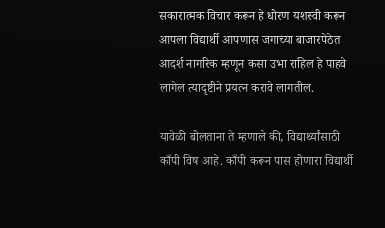सकारात्मक विचार करून हे धोरण यशस्वी करून आपला विद्यार्थी आपणास जगाच्या बाजारपेठेत आदर्श नागरिक म्हणून कसा उभा राहिल हे पाहवे लागेल त्यादृष्टीने प्रयत्न करावे लागतील.

यावेळी बोलताना ते म्हणाले की, विद्यार्थ्यांसाठी काँपी विष आहे. काँपी करून पास होणारा विद्यार्थी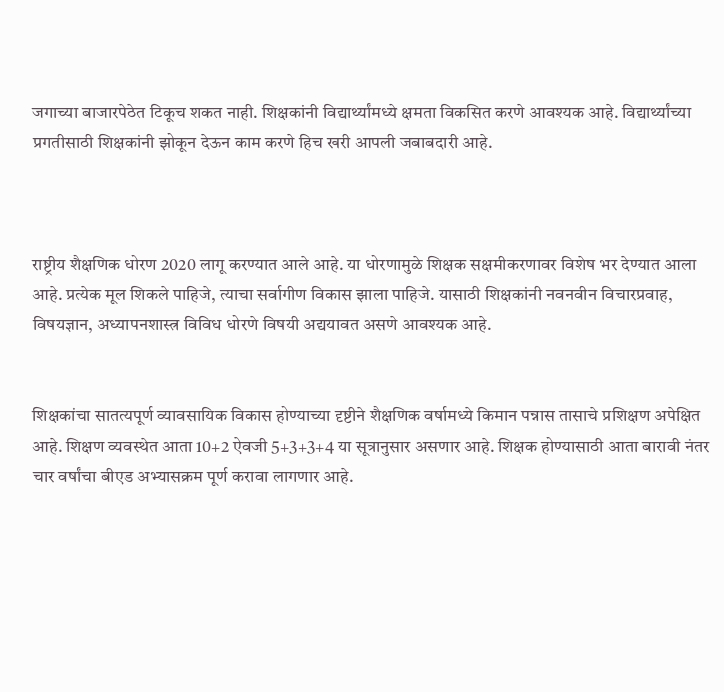जगाच्या बाजारपेठेत टिकूच शकत नाही. शिक्षकांनी विद्यार्थ्यांमध्ये क्षमता विकसित करणे आवश्यक आहे. विद्यार्थ्यांच्या प्रगतीसाठी शिक्षकांनी झोकून देऊन काम करणे हिच खरी आपली जबाबदारी आहे.



राष्ट्रीय शैक्षणिक धोरण 2020 लागू करण्यात आले आहे. या धोरणामुळे शिक्षक सक्षमीकरणावर विशेष भर देण्यात आला आहे. प्रत्येक मूल शिकले पाहिजे, त्याचा सर्वागीण विकास झाला पाहिजे. यासाठी शिक्षकांनी नवनवीन विचारप्रवाह, विषयज्ञान, अध्यापनशास्त्र विविध धोरणे विषयी अद्ययावत असणे आवश्यक आहे.


शिक्षकांचा सातत्यपूर्ण व्यावसायिक विकास होण्याच्या दृष्टीने शैक्षणिक वर्षामध्ये किमान पन्नास तासाचे प्रशिक्षण अपेक्षित आहे. शिक्षण व्यवस्थेत आता 10+2 ऐवजी 5+3+3+4 या सूत्रानुसार असणार आहे. शिक्षक होण्यासाठी आता बारावी नंतर चार वर्षांचा बीएड अभ्यासक्रम पूर्ण करावा लागणार आहे.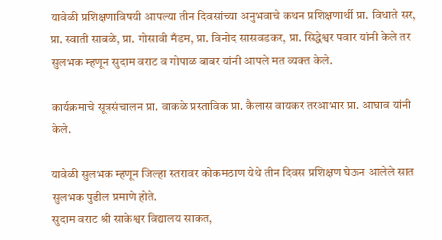यावेळी प्रशिक्षणाविषयी आपल्या तीन दिवसांच्या अनुभवाचे कथन प्रशिक्षणार्थी प्रा. विधाते सर, प्रा. स्वाती साबळे, प्रा. गोसावी मँडम, प्रा. विनोद सासवडकर, प्रा. सिद्धेश्वर पवार यांनी केले तर सुलभक म्हणून सुदाम वराट व गोपाळ बाबर यांनी आपले मत व्यक्त केले.

कार्यक्रमाचे सूत्रसंचालन प्रा. वाकळे प्रस्ताविक प्रा. कैलास वायकर तरआभार प्रा. आघाव यांनी केले.

यावेळी सुलभक म्हणून जिल्हा स्तरावर कोकमठाण येथे तीन दिवस प्रशिक्षण घेऊन आलेले सात सुलभक पुढील प्रमाणे होते.
सुदाम वराट श्री साकेश्वर विद्यालय साकत,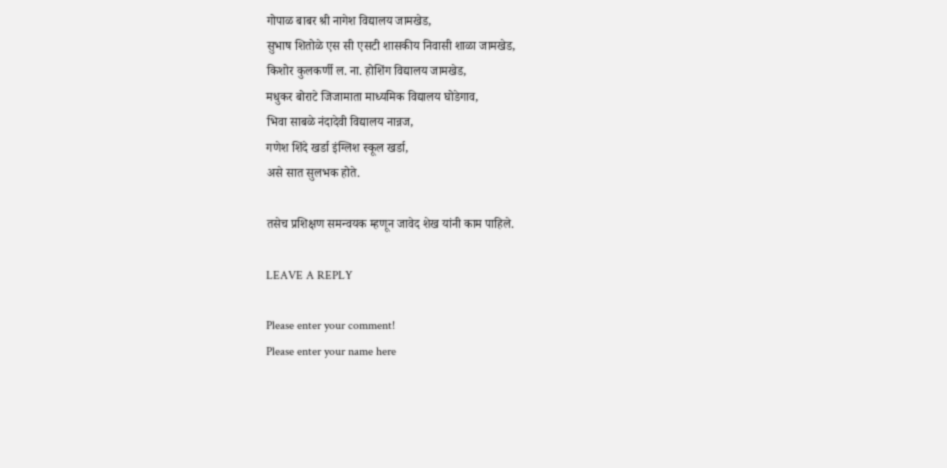गोपाळ बाबर श्री नागेश विद्यालय जामखेड,
सुभाष शितोळे एस सी एसटी शासकीय निवासी शाळा जामखेड,
किशोर कुलकर्णी ल. ना. होशिंग विद्यालय जामखेड,
मधुकर बोराटे जिजामाता माध्यमिक विद्यालय घोडेगाव,
भिवा साबळे नंदादेवी विद्यालय नान्नज,
गणेश शिंदे खर्डा इंग्लिश स्कूल खर्डा,
असे सात सुलभक होते.

तसेच प्रशिक्षण समन्वयक म्हणून जावेद शेख यांनी काम पाहिले.

LEAVE A REPLY

Please enter your comment!
Please enter your name here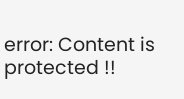error: Content is protected !!